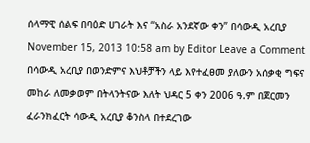ሰላማዊ ሰልፍ በባዕድ ሀገራት እና “አስራ አንደኛው ቀን” በሳውዲ አረቢያ November 15, 2013 10:58 am by Editor Leave a Comment በሳውዲ አረቢያ በወንድምና እህቶቻችን ላይ እየተፈፀመ ያለውን አሰቃቂ ግፍና መከራ ለመቃወም በትላንትናው እለት ህዳር 5 ቀን 2006 ዓ.ም በጀርመን ፈራንክፈርት ሳውዲ አረቢያ ቆንስላ በተደረገው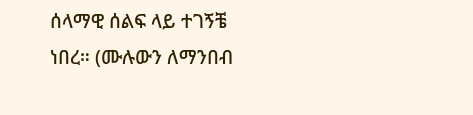ሰላማዊ ሰልፍ ላይ ተገኝቼ ነበረ። (ሙሉውን ለማንበብ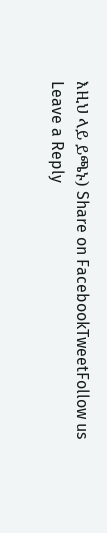እዚህ ላይ ይጫኑ) Share on FacebookTweetFollow us
Leave a Reply